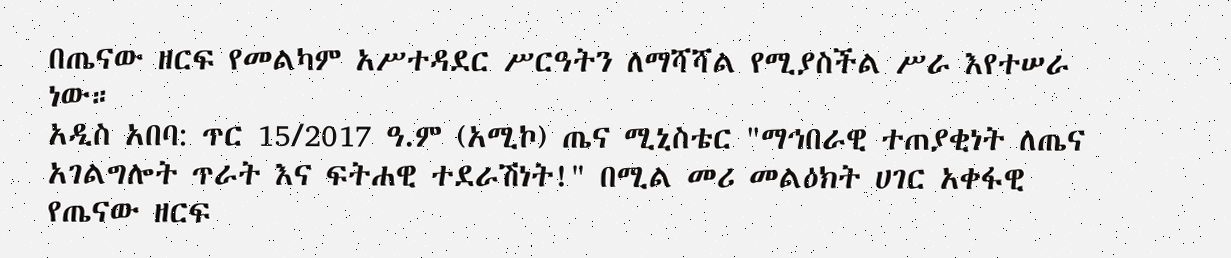በጤናው ዘርፍ የመልካም አሥተዳደር ሥርዓትን ለማሻሻል የሚያስችል ሥራ እየተሠራ ነው።
አዲስ አበባ: ጥር 15/2017 ዓ.ም (አሚኮ) ጤና ሚኒስቴር "ማኅበራዊ ተጠያቂነት ለጤና አገልግሎት ጥራት እና ፍትሐዊ ተደራሽነት!" በሚል መሪ መልዕክት ሀገር አቀፋዊ የጤናው ዘርፍ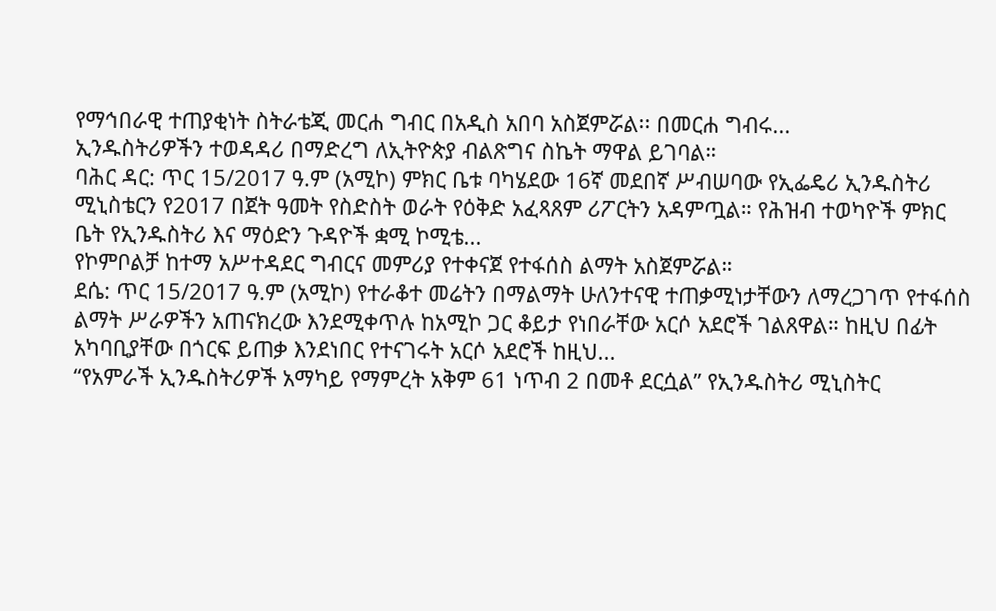የማኅበራዊ ተጠያቂነት ስትራቴጂ መርሐ ግብር በአዲስ አበባ አስጀምሯል፡፡ በመርሐ ግብሩ...
ኢንዱስትሪዎችን ተወዳዳሪ በማድረግ ለኢትዮጵያ ብልጽግና ስኬት ማዋል ይገባል።
ባሕር ዳር: ጥር 15/2017 ዓ.ም (አሚኮ) ምክር ቤቱ ባካሄደው 16ኛ መደበኛ ሥብሠባው የኢፌዴሪ ኢንዱስትሪ ሚኒስቴርን የ2017 በጀት ዓመት የስድስት ወራት የዕቅድ አፈጻጸም ሪፖርትን አዳምጧል። የሕዝብ ተወካዮች ምክር ቤት የኢንዱስትሪ እና ማዕድን ጉዳዮች ቋሚ ኮሚቴ...
የኮምቦልቻ ከተማ አሥተዳደር ግብርና መምሪያ የተቀናጀ የተፋሰስ ልማት አስጀምሯል።
ደሴ: ጥር 15/2017 ዓ.ም (አሚኮ) የተራቆተ መሬትን በማልማት ሁለንተናዊ ተጠቃሚነታቸውን ለማረጋገጥ የተፋሰስ ልማት ሥራዎችን አጠናክረው እንደሚቀጥሉ ከአሚኮ ጋር ቆይታ የነበራቸው አርሶ አደሮች ገልጸዋል። ከዚህ በፊት አካባቢያቸው በጎርፍ ይጠቃ እንደነበር የተናገሩት አርሶ አደሮች ከዚህ...
“የአምራች ኢንዱስትሪዎች አማካይ የማምረት አቅም 61 ነጥብ 2 በመቶ ደርሷል” የኢንዱስትሪ ሚኒስትር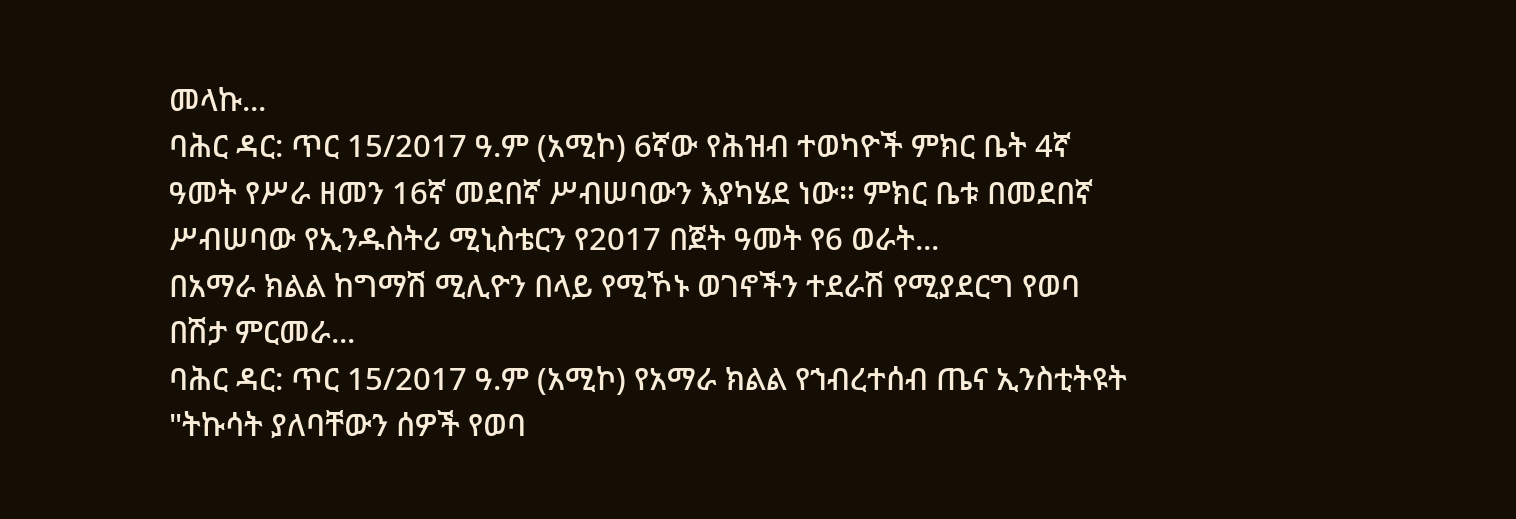መላኩ...
ባሕር ዳር: ጥር 15/2017 ዓ.ም (አሚኮ) 6ኛው የሕዝብ ተወካዮች ምክር ቤት 4ኛ ዓመት የሥራ ዘመን 16ኛ መደበኛ ሥብሠባውን እያካሄደ ነው። ምክር ቤቱ በመደበኛ ሥብሠባው የኢንዱስትሪ ሚኒስቴርን የ2017 በጀት ዓመት የ6 ወራት...
በአማራ ክልል ከግማሽ ሚሊዮን በላይ የሚኾኑ ወገኖችን ተደራሽ የሚያደርግ የወባ በሽታ ምርመራ...
ባሕር ዳር: ጥር 15/2017 ዓ.ም (አሚኮ) የአማራ ክልል የኀብረተሰብ ጤና ኢንስቲትዩት "ትኩሳት ያለባቸውን ሰዎች የወባ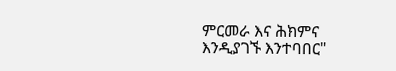ምርመራ እና ሕክምና እንዲያገኙ እንተባበር"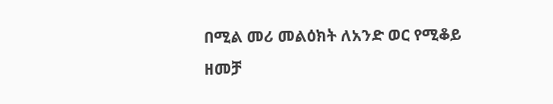በሚል መሪ መልዕክት ለአንድ ወር የሚቆይ ዘመቻ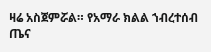ዛሬ አስጀምሯል። የአማራ ክልል ኀብረተሰብ ጤና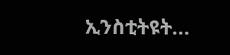ኢንስቲትዩት...